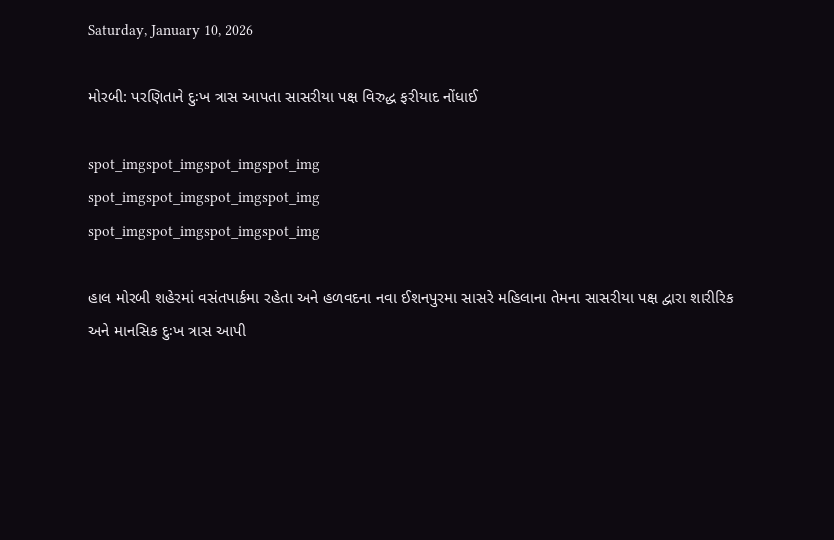Saturday, January 10, 2026

મોરબી: પરણિતાને દુઃખ ત્રાસ આપતા સાસરીયા પક્ષ વિરુદ્ધ ફરીયાદ નોંધાઈ

spot_imgspot_imgspot_imgspot_img
spot_imgspot_imgspot_imgspot_img
spot_imgspot_imgspot_imgspot_img

હાલ મોરબી શહેરમાં વસંતપાર્કમા રહેતા અને હળવદના નવા ઈશનપુરમા સાસરે મહિલાના તેમના સાસરીયા પક્ષ દ્વારા શારીરિક અને માનસિક દુઃખ ત્રાસ આપી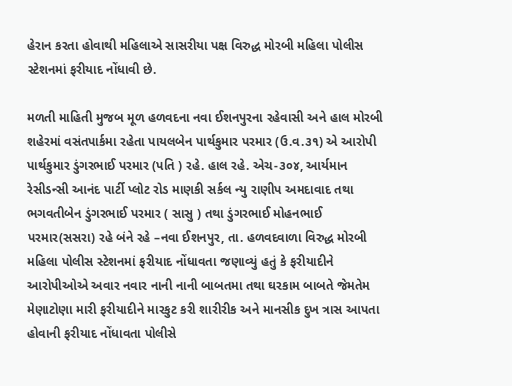હેરાન કરતા હોવાથી મહિલાએ સાસરીયા પક્ષ વિરુદ્ધ મોરબી મહિલા પોલીસ સ્ટેશનમાં ફરીયાદ નોંધાવી છે.

મળતી માહિતી મુજબ મૂળ હળવદના નવા ઈશનપુરના રહેવાસી અને હાલ મોરબી શહેરમાં વસંતપાર્કમા રહેતા પાયલબેન પાર્થકુમાર પરમાર (ઉ.વ.૩૧) એ આરોપી પાર્થકુમાર ડુંગરભાઈ પરમાર (પતિ ) રહે. હાલ રહે. એચ-૩૦૪, આર્યમાન રેસીડન્સી આનંદ પાર્ટી પ્લોટ રોડ માણકી સર્કલ ન્યુ રાણીપ અમદાવાદ તથા ભગવતીબેન ડુંગરભાઈ પરમાર ( સાસુ ) તથા ડુંગરભાઈ મોહનભાઈ પરમાર(સસરા) રહે બંને રહે –નવા ઈશનપુર, તા. હળવદવાળા વિરુદ્ધ મોરબી મહિલા પોલીસ સ્ટેશનમાં ફરીયાદ નોંધાવતા જણાવ્યું હતું કે ફરીયાદીને આરોપીઓએ અવાર નવાર નાની નાની બાબતમા તથા ઘરકામ બાબતે જેમતેમ મેણાટોણા મારી ફરીયાદીને મારકુટ કરી શારીરીક અને માનસીક દુખ ત્રાસ આપતા હોવાની ફરીયાદ નોંધાવતા પોલીસે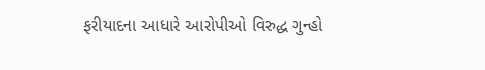ફરીયાદના આધારે આરોપીઓ વિરુદ્ધ ગુન્હો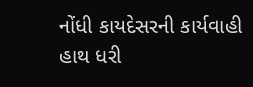નોંધી કાયદેસરની કાર્યવાહી હાથ ધરી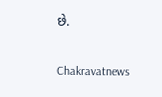છે.

Chakravatnews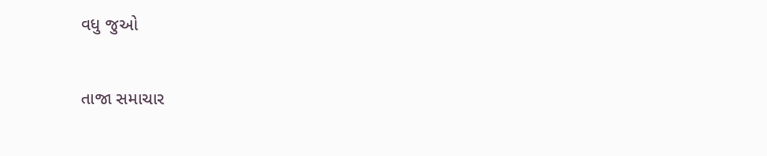વધુ જુઓ

તાજા સમાચાર